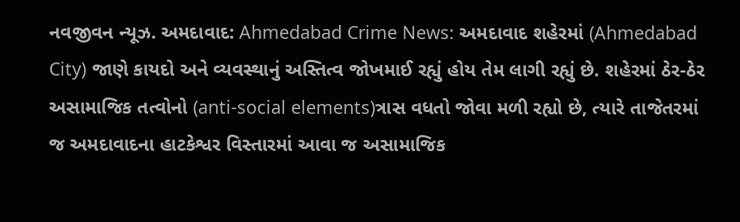નવજીવન ન્યૂઝ. અમદાવાદ: Ahmedabad Crime News: અમદાવાદ શહેરમાં (Ahmedabad City) જાણે કાયદો અને વ્યવસ્થાનું અસ્તિત્વ જોખમાઈ રહ્યું હોય તેમ લાગી રહ્યું છે. શહેરમાં ઠેર-ઠેર અસામાજિક તત્વોનો (anti-social elements)ત્રાસ વધતો જોવા મળી રહ્યો છે, ત્યારે તાજેતરમાં જ અમદાવાદના હાટકેશ્વર વિસ્તારમાં આવા જ અસામાજિક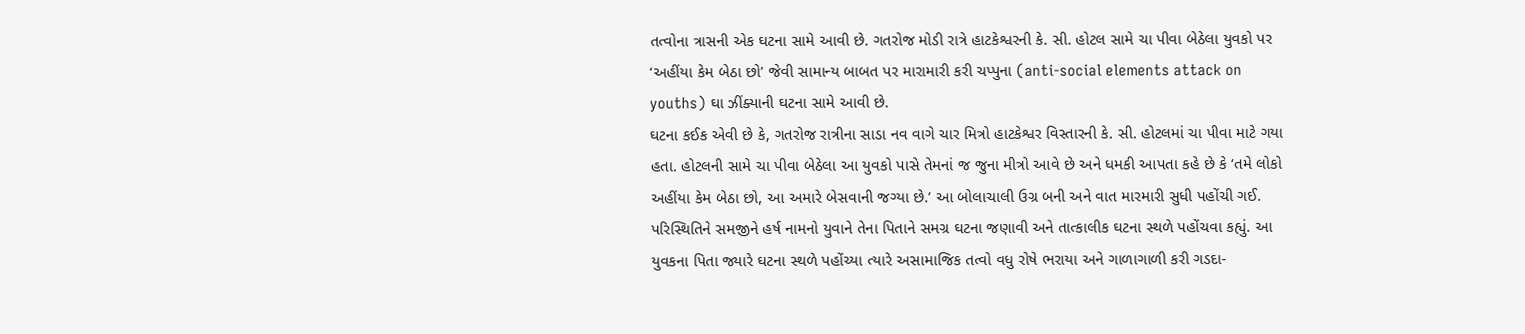તત્વોના ત્રાસની એક ઘટના સામે આવી છે. ગતરોજ મોડી રાત્રે હાટકેશ્વરની કે. સી. હોટલ સામે ચા પીવા બેઠેલા યુવકો પર ‘અહીંયા કેમ બેઠા છો’ જેવી સામાન્ય બાબત પર મારામારી કરી ચપ્પુના (anti-social elements attack on youths) ઘા ઝીંક્યાની ઘટના સામે આવી છે.
ઘટના કઈક એવી છે કે, ગતરોજ રાત્રીના સાડા નવ વાગે ચાર મિત્રો હાટકેશ્વર વિસ્તારની કે. સી. હોટલમાં ચા પીવા માટે ગયા હતા. હોટલની સામે ચા પીવા બેઠેલા આ યુવકો પાસે તેમનાં જ જુના મીત્રો આવે છે અને ધમકી આપતા કહે છે કે ‘તમે લોકો અહીંયા કેમ બેઠા છો, આ અમારે બેસવાની જગ્યા છે.’ આ બોલાચાલી ઉગ્ર બની અને વાત મારમારી સુધી પહોંચી ગઈ.
પરિસ્થિતિને સમજીને હર્ષ નામનો યુવાને તેના પિતાને સમગ્ર ઘટના જણાવી અને તાત્કાલીક ઘટના સ્થળે પહોંચવા કહ્યું. આ યુવકના પિતા જ્યારે ઘટના સ્થળે પહોંચ્યા ત્યારે અસામાજિક તત્વો વધુ રોષે ભરાયા અને ગાળાગાળી કરી ગડદા-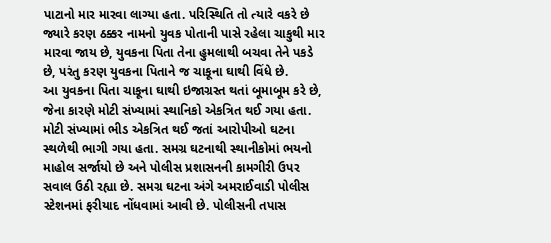પાટાનો માર મારવા લાગ્યા હતા. પરિસ્થિતિ તો ત્યારે વકરે છે જ્યારે કરણ ઠક્કર નામનો યુવક પોતાની પાસે રહેલા ચાકુથી માર મારવા જાય છે, યુવકના પિતા તેના હુમલાથી બચવા તેને પકડે છે, પરંતુ કરણ યુવકના પિતાને જ ચાકૂના ઘાથી વિંધે છે.
આ યુવકના પિતા ચાકૂના ઘાથી ઇજાગ્રસ્ત થતાં બૂમાબૂમ કરે છે, જેના કારણે મોટી સંખ્યામાં સ્થાનિકો એકત્રિત થઈ ગયા હતા. મોટી સંખ્યામાં ભીડ એકત્રિત થઈ જતાં આરોપીઓ ઘટના સ્થળેથી ભાગી ગયા હતા. સમગ્ર ઘટનાથી સ્થાનીકોમાં ભયનો માહોલ સર્જાયો છે અને પોલીસ પ્રશાસનની કામગીરી ઉપર સવાલ ઉઠી રહ્યા છે. સમગ્ર ઘટના અંગે અમરાઈવાડી પોલીસ સ્ટેશનમાં ફરીયાદ નોંધવામાં આવી છે. પોલીસની તપાસ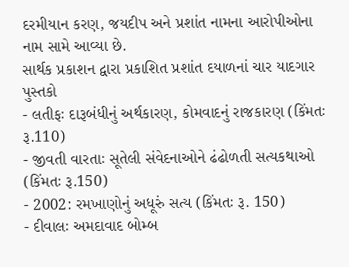દરમીયાન કરણ, જયદીપ અને પ્રશાંત નામના આરોપીઓના નામ સામે આવ્યા છે.
સાર્થક પ્રકાશન દ્વારા પ્રકાશિત પ્રશાંત દયાળનાં ચાર યાદગાર પુસ્તકો
- લતીફઃ દારૂબંધીનું અર્થકારણ, કોમવાદનું રાજકારણ (કિંમતઃ રૂ.110)
- જીવતી વારતાઃ સૂતેલી સંવેદનાઓને ઢંઢોળતી સત્યકથાઓ (કિંમતઃ રૂ.150)
- 2002: રમખાણોનું અધૂરું સત્ય (કિંમતઃ રૂ. 150)
- દીવાલઃ અમદાવાદ બોમ્બ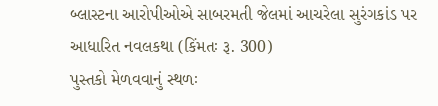બ્લાસ્ટના આરોપીઓએ સાબરમતી જેલમાં આચરેલા સુરંગકાંડ પર આધારિત નવલકથા (કિંમતઃ રૂ. 300)
પુસ્તકો મેળવવાનું સ્થળઃ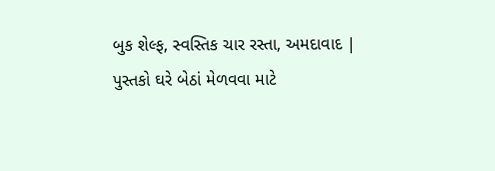બુક શેલ્ફ, સ્વસ્તિક ચાર રસ્તા, અમદાવાદ | પુસ્તકો ઘરે બેઠાં મેળવવા માટે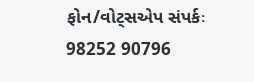ફોન/વોટ્સએપ સંપર્કઃ 98252 90796